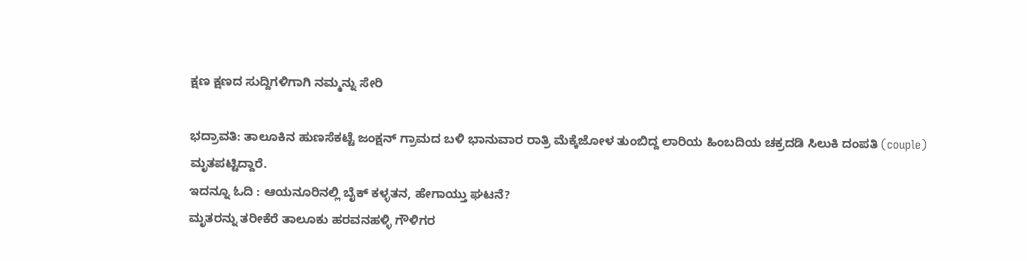ಕ್ಷಣ ಕ್ಷಣದ ಸುದ್ದಿಗಳಿಗಾಗಿ ನಮ್ಮನ್ನು ಸೇರಿ

ಭದ್ರಾವತಿ: ತಾಲೂಕಿನ ಹುಣಸೆಕಟ್ಟೆ ಜಂಕ್ಷನ್ ಗ್ರಾಮದ ಬಳಿ ಭಾನುವಾರ ರಾತ್ರಿ ಮೆಕ್ಕೆಜೋಳ ತುಂಬಿದ್ದ ಲಾರಿಯ ಹಿಂಬದಿಯ ಚಕ್ರದಡಿ ಸಿಲುಕಿ ದಂಪತಿ (couple) ಮೃತಪಟ್ಟಿದ್ದಾರೆ.
ಇದನ್ನೂ ಓದಿ : ಆಯನೂರಿನಲ್ಲಿ ಬೈಕ್ ಕಳ್ಳತನ, ಹೇಗಾಯ್ತು ಘಟನೆ?
ಮೃತರನ್ನು ತರೀಕೆರೆ ತಾಲೂಕು ಹರವನಹಳ್ಳಿ ಗೌಳಿಗರ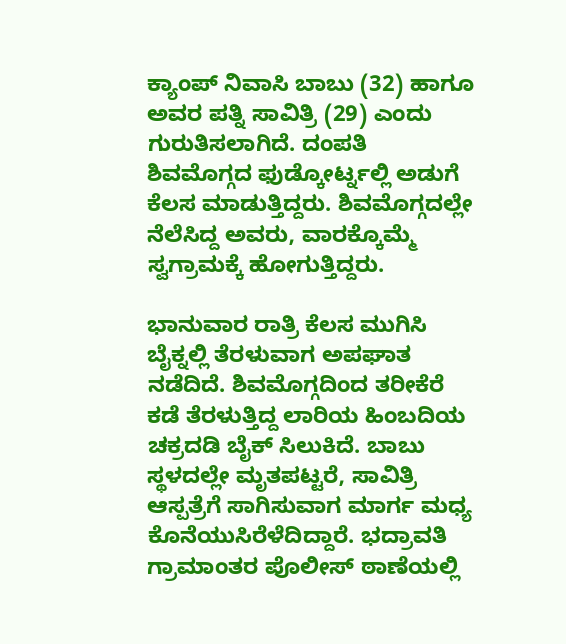ಕ್ಯಾಂಪ್ ನಿವಾಸಿ ಬಾಬು (32) ಹಾಗೂ ಅವರ ಪತ್ನಿ ಸಾವಿತ್ರಿ (29) ಎಂದು ಗುರುತಿಸಲಾಗಿದೆ. ದಂಪತಿ ಶಿವಮೊಗ್ಗದ ಫುಡ್ಕೋರ್ಟ್ನಲ್ಲಿ ಅಡುಗೆ ಕೆಲಸ ಮಾಡುತ್ತಿದ್ದರು. ಶಿವಮೊಗ್ಗದಲ್ಲೇ ನೆಲೆಸಿದ್ದ ಅವರು, ವಾರಕ್ಕೊಮ್ಮೆ ಸ್ವಗ್ರಾಮಕ್ಕೆ ಹೋಗುತ್ತಿದ್ದರು.

ಭಾನುವಾರ ರಾತ್ರಿ ಕೆಲಸ ಮುಗಿಸಿ ಬೈಕ್ನಲ್ಲಿ ತೆರಳುವಾಗ ಅಪಘಾತ ನಡೆದಿದೆ. ಶಿವಮೊಗ್ಗದಿಂದ ತರೀಕೆರೆ ಕಡೆ ತೆರಳುತ್ತಿದ್ದ ಲಾರಿಯ ಹಿಂಬದಿಯ ಚಕ್ರದಡಿ ಬೈಕ್ ಸಿಲುಕಿದೆ. ಬಾಬು ಸ್ಥಳದಲ್ಲೇ ಮೃತಪಟ್ಟರೆ, ಸಾವಿತ್ರಿ ಆಸ್ಪತ್ರೆಗೆ ಸಾಗಿಸುವಾಗ ಮಾರ್ಗ ಮಧ್ಯ ಕೊನೆಯುಸಿರೆಳೆದಿದ್ದಾರೆ. ಭದ್ರಾವತಿ ಗ್ರಾಮಾಂತರ ಪೊಲೀಸ್ ಠಾಣೆಯಲ್ಲಿ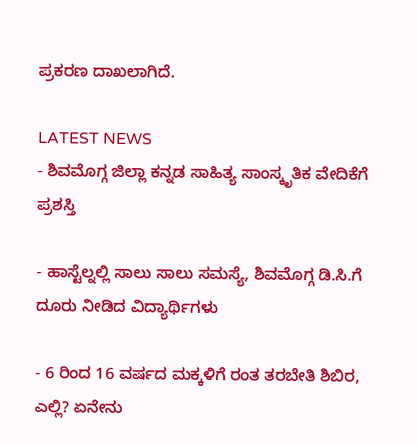ಪ್ರಕರಣ ದಾಖಲಾಗಿದೆ.

LATEST NEWS
- ಶಿವಮೊಗ್ಗ ಜಿಲ್ಲಾ ಕನ್ನಡ ಸಾಹಿತ್ಯ ಸಾಂಸ್ಕೃತಿಕ ವೇದಿಕೆಗೆ ಪ್ರಶಸ್ತಿ

- ಹಾಸ್ಟೆಲ್ನಲ್ಲಿ ಸಾಲು ಸಾಲು ಸಮಸ್ಯೆ, ಶಿವಮೊಗ್ಗ ಡಿ.ಸಿ.ಗೆ ದೂರು ನೀಡಿದ ವಿದ್ಯಾರ್ಥಿಗಳು

- 6 ರಿಂದ 16 ವರ್ಷದ ಮಕ್ಕಳಿಗೆ ರಂತ ತರಬೇತಿ ಶಿಬಿರ, ಎಲ್ಲಿ? ಏನೇನು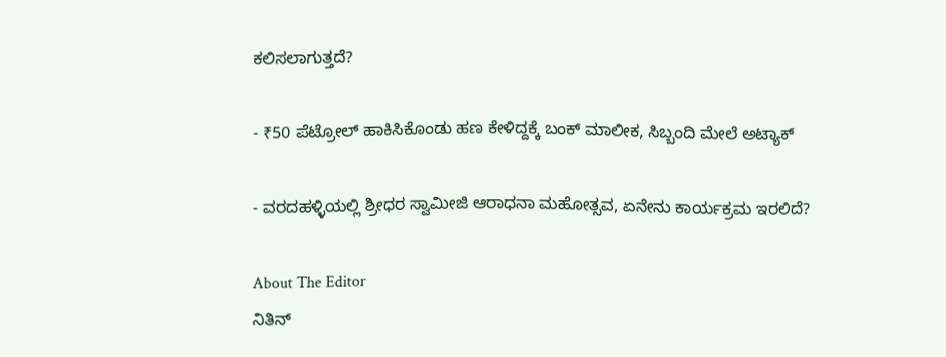ಕಲಿಸಲಾಗುತ್ತದೆ?

- ₹50 ಪೆಟ್ರೋಲ್ ಹಾಕಿಸಿಕೊಂಡು ಹಣ ಕೇಳಿದ್ದಕ್ಕೆ ಬಂಕ್ ಮಾಲೀಕ, ಸಿಬ್ಬಂದಿ ಮೇಲೆ ಅಟ್ಯಾಕ್

- ವರದಹಳ್ಳಿಯಲ್ಲಿ ಶ್ರೀಧರ ಸ್ವಾಮೀಜಿ ಆರಾಧನಾ ಮಹೋತ್ಸವ, ಏನೇನು ಕಾರ್ಯಕ್ರಮ ಇರಲಿದೆ?

About The Editor
ನಿತಿನ್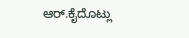ಆರ್.ಕೈದೊಟ್ಲು